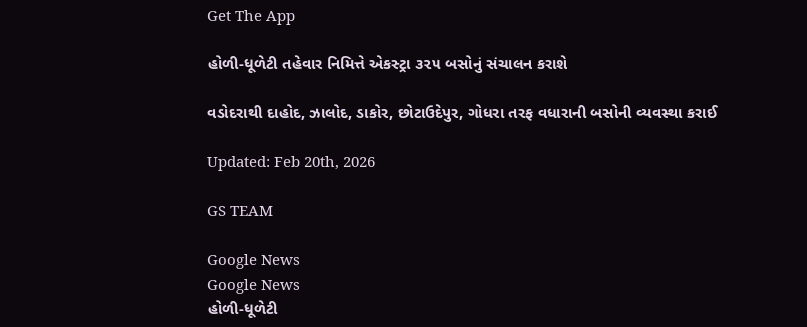Get The App

હોળી-ધૂળેટી તહેવાર નિમિત્તે એકસ્ટ્રા ૩૨૫ બસોનું સંચાલન કરાશે

વડોદરાથી દાહોદ, ઝાલોદ, ડાકોર, છોટાઉદેપુર, ગોધરા તરફ વધારાની બસોની વ્યવસ્થા કરાઈ

Updated: Feb 20th, 2026

GS TEAM

Google News
Google News
હોળી-ધૂળેટી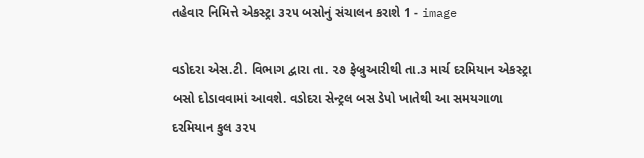તહેવાર નિમિત્તે એકસ્ટ્રા ૩૨૫ બસોનું સંચાલન કરાશે 1 - image

વડોદરા એસ.ટી. વિભાગ દ્વારા તા. ૨૭ ફેબ્રુઆરીથી તા.૩ માર્ચ દરમિયાન એકસ્ટ્રા બસો દોડાવવામાં આવશે. વડોદરા સેન્ટ્રલ બસ ડેપો ખાતેથી આ સમયગાળા દરમિયાન કુલ ૩૨૫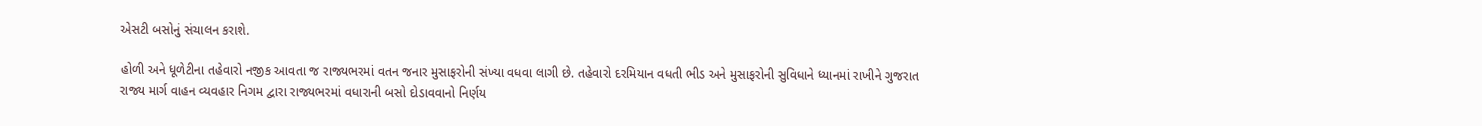એસટી બસોનું સંચાલન કરાશે.

હોળી અને ધૂળેટીના તહેવારો નજીક આવતા જ રાજ્યભરમાં વતન જનાર મુસાફરોની સંખ્યા વધવા લાગી છે. તહેવારો દરમિયાન વધતી ભીડ અને મુસાફરોની સુવિધાને ધ્યાનમાં રાખીને ગુજરાત રાજ્ય માર્ગ વાહન વ્યવહાર નિગમ દ્વારા રાજ્યભરમાં વધારાની બસો દોડાવવાનો નિર્ણય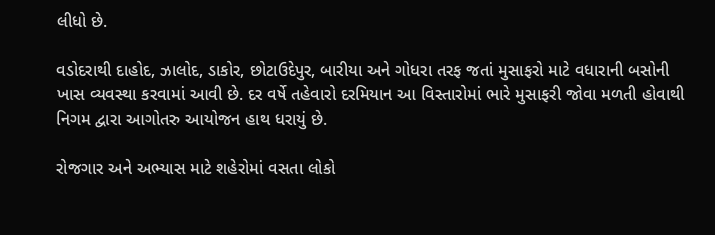લીધો છે.

વડોદરાથી દાહોદ, ઝાલોદ, ડાકોર, છોટાઉદેપુર, બારીયા અને ગોધરા તરફ જતાં મુસાફરો માટે વધારાની બસોની ખાસ વ્યવસ્થા કરવામાં આવી છે. દર વર્ષે તહેવારો દરમિયાન આ વિસ્તારોમાં ભારે મુસાફરી જોવા મળતી હોવાથી નિગમ દ્વારા આગોતરુ આયોજન હાથ ધરાયું છે.

રોજગાર અને અભ્યાસ માટે શહેરોમાં વસતા લોકો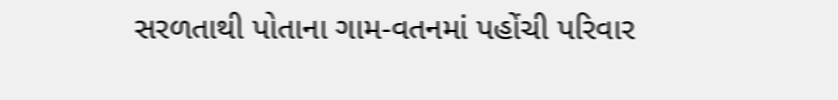સરળતાથી પોતાના ગામ-વતનમાં પહોંચી પરિવાર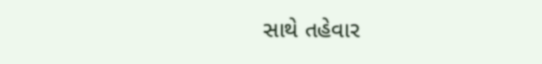સાથે તહેવાર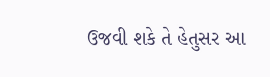ઉજવી શકે તે હેતુસર આ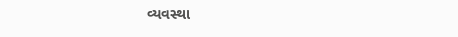વ્યવસ્થા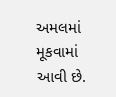અમલમાં મૂકવામાં આવી છે.